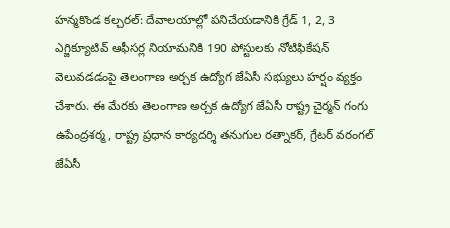హన్మకొండ కల్చరల్: దేవాలయాల్లో పనిచేయడానికి గ్రేడ్ 1, 2, 3 ఎగ్జిక్యూటివ్ ఆఫీసర్ల నియామనికి 190 పోస్టులకు నోటిఫికేషన్ వెలువడడంపై తెలంగాణ అర్చక ఉద్యోగ జేఏసీ సభ్యులు హర్షం వ్యక్తం చేశారు. ఈ మేరకు తెలంగాణ అర్చక ఉద్యోగ జేఏసీ రాష్ట్ర చైర్మన్ గంగు ఉపేంద్రశర్మ, రాష్ట్ర ప్రధాన కార్యదర్శి తనుగుల రత్నాకర్, గ్రేటర్ వరంగల్ జేఏసీ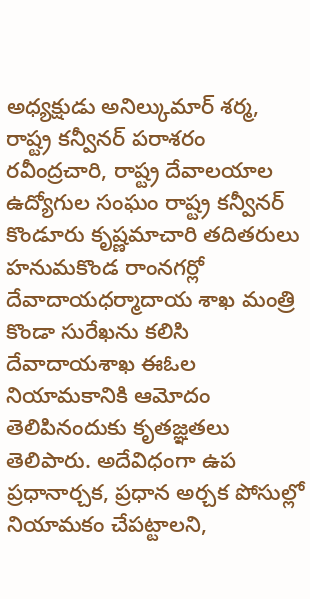అధ్యక్షుడు అనిల్కుమార్ శర్మ, రాష్ట్ర కన్వీనర్ పరాశరం రవీంద్రచారి, రాష్ట్ర దేవాలయాల ఉద్యోగుల సంఘం రాష్ట్ర కన్వీనర్ కొండూరు కృష్ణమాచారి తదితరులు హనుమకొండ రాంనగర్లో దేవాదాయధర్మాదాయ శాఖ మంత్రి కొండా సురేఖను కలిసి దేవాదాయశాఖ ఈఓల నియామకానికి ఆమోదం తెలిపినందుకు కృతజ్ఞతలు తెలిపారు. అదేవిధంగా ఉప ప్రధానార్చక, ప్రధాన అర్చక పోసుల్లో నియామకం చేపట్టాలని,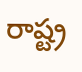రాష్ట్ర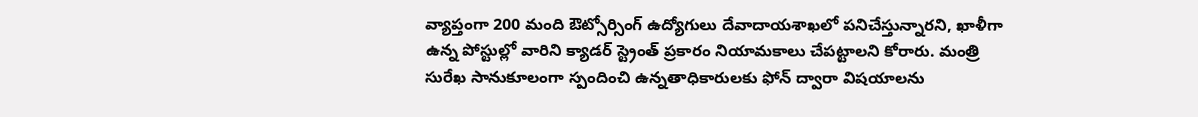వ్యాప్తంగా 200 మంది ఔట్సోర్సింగ్ ఉద్యోగులు దేవాదాయశాఖలో పనిచేస్తున్నారని, ఖాళీగా ఉన్న పోస్టుల్లో వారిని క్యాడర్ స్ట్రెంత్ ప్రకారం నియామకాలు చేపట్టాలని కోరారు. మంత్రి సురేఖ సానుకూలంగా స్పందించి ఉన్నతాధికారులకు ఫోన్ ద్వారా విషయాలను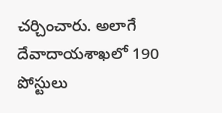చర్చించారు. అలాగే దేవాదాయశాఖలో 190 పోస్టులు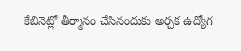కేబినెట్లో తీర్మానం చేసినందుకు అర్చక ఉద్యోగ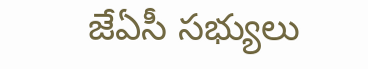జేఏసీ సభ్యులు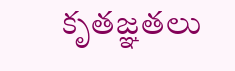కృతజ్ఞతలు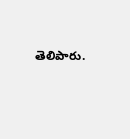తెలిపారు.